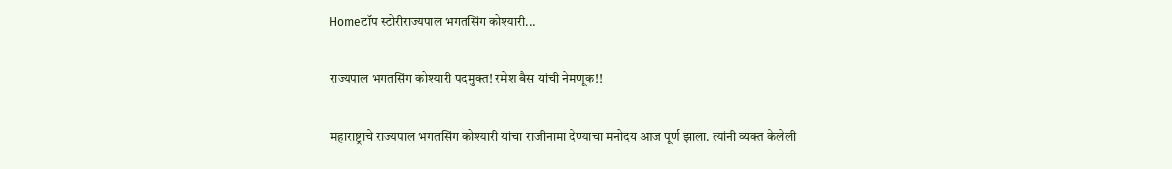Homeटॉप स्टोरीराज्यपाल भगतसिंग कोश्यारी...

राज्यपाल भगतसिंग कोश्यारी पदमुक्त! रमेश बैस यांची नेमणूक!!

महाराष्ट्राचे राज्यपाल भगतसिंग कोश्यारी यांचा राजीनामा देण्याचा मनोदय आज पूर्ण झाला. त्यांनी व्यक्त केलेली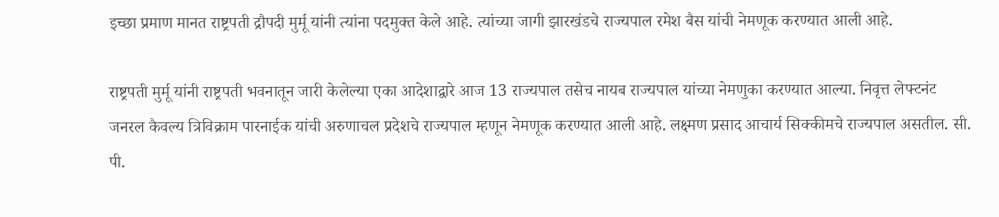इच्छा प्रमाण मानत राष्ट्रपती द्रौपदी मुर्मू यांनी त्यांना पदमुक्त केले आहे. त्यांच्या जागी झारखंडचे राज्यपाल रमेश बैस यांची नेमणूक करण्यात आली आहे.

राष्ट्रपती मुर्मू यांनी राष्ट्रपती भवनातून जारी केलेल्या एका आदेशाद्वारे आज 13 राज्यपाल तसेच नायब राज्यपाल यांच्या नेमणुका करण्यात आल्या. निवृत्त लेफ्टनंट जनरल कैवल्य त्रिविक्राम पारनाईक यांची अरुणाचल प्रदेशचे राज्यपाल म्हणून नेमणूक करण्यात आली आहे. लक्ष्मण प्रसाद आचार्य सिक्कीमचे राज्यपाल असतील. सी. पी.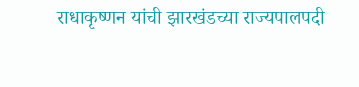राधाकृष्णन यांची झारखंडच्या राज्यपालपदी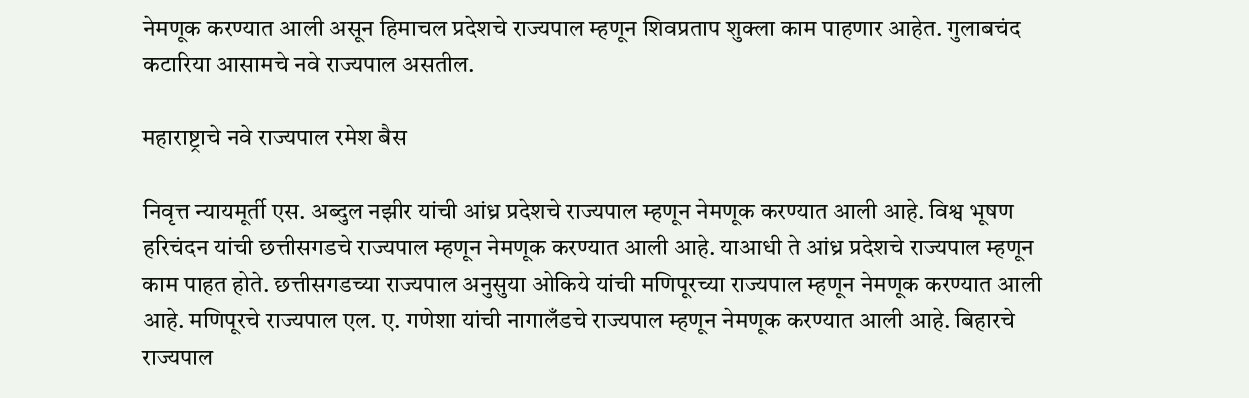नेमणूक करण्यात आली असून हिमाचल प्रदेशचे राज्यपाल म्हणून शिवप्रताप शुक्ला काम पाहणार आहेत. गुलाबचंद कटारिया आसामचे नवे राज्यपाल असतील.

महाराष्ट्राचे नवे राज्यपाल रमेश बैस

निवृत्त न्यायमूर्ती एस. अब्दुल नझीर यांची आंध्र प्रदेशचे राज्यपाल म्हणून नेमणूक करण्यात आली आहे. विश्व भूषण हरिचंदन यांची छत्तीसगडचे राज्यपाल म्हणून नेमणूक करण्यात आली आहे. याआधी ते आंध्र प्रदेशचे राज्यपाल म्हणून काम पाहत होते. छत्तीसगडच्या राज्यपाल अनुसुया ओकिये यांची मणिपूरच्या राज्यपाल म्हणून नेमणूक करण्यात आली आहे. मणिपूरचे राज्यपाल एल. ए. गणेशा यांची नागालँडचे राज्यपाल म्हणून नेमणूक करण्यात आली आहे. बिहारचे राज्यपाल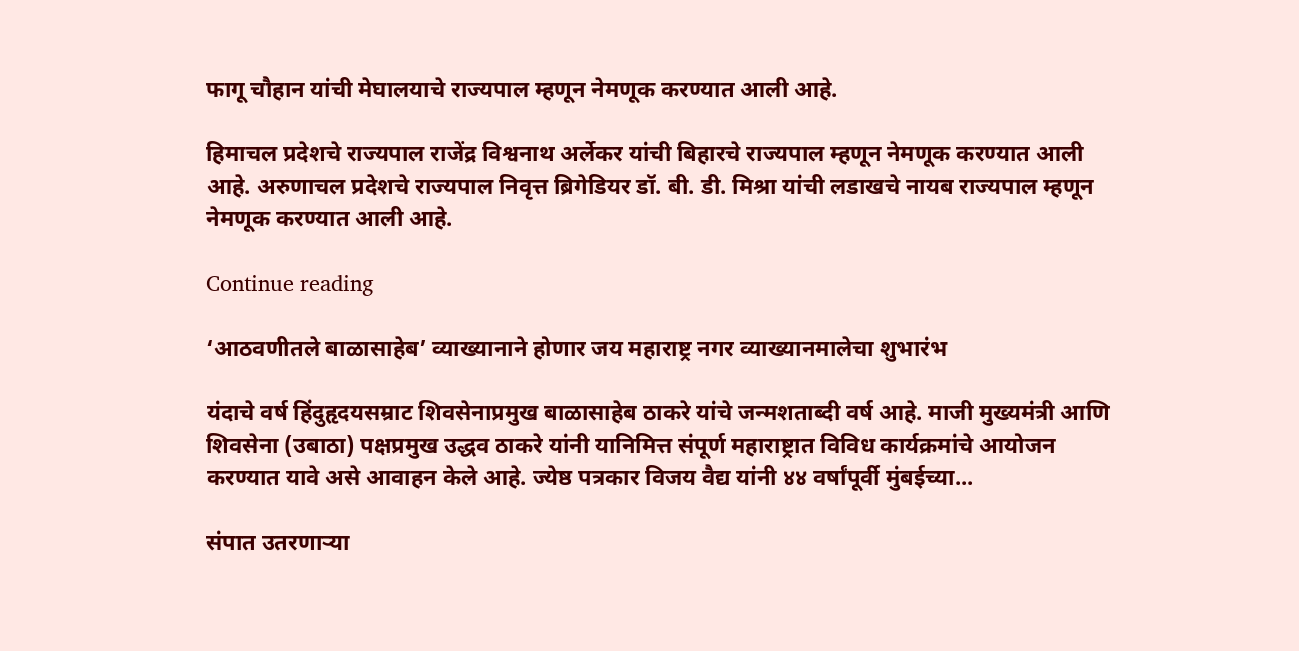फागू चौहान यांची मेघालयाचे राज्यपाल म्हणून नेमणूक करण्यात आली आहे.

हिमाचल प्रदेशचे राज्यपाल राजेंद्र विश्वनाथ अर्लेकर यांची बिहारचे राज्यपाल म्हणून नेमणूक करण्यात आली आहे. अरुणाचल प्रदेशचे राज्यपाल निवृत्त ब्रिगेडियर डॉ. बी. डी. मिश्रा यांची लडाखचे नायब राज्यपाल म्हणून नेमणूक करण्यात आली आहे.

Continue reading

‘आठवणीतले बाळासाहेब’ व्याख्यानाने होणार जय महाराष्ट्र नगर व्याख्यानमालेचा शुभारंभ

यंदाचे वर्ष हिंदुहृदयसम्राट शिवसेनाप्रमुख बाळासाहेब ठाकरे यांचे जन्मशताब्दी वर्ष आहे. माजी मुख्यमंत्री आणि शिवसेना (उबाठा) पक्षप्रमुख उद्धव ठाकरे यांनी यानिमित्त संपूर्ण महाराष्ट्रात विविध कार्यक्रमांचे आयोजन करण्यात यावे असे आवाहन केले आहे. ज्येष्ठ पत्रकार विजय वैद्य यांनी ४४ वर्षांपूर्वी मुंबईच्या...

संपात उतरणाऱ्या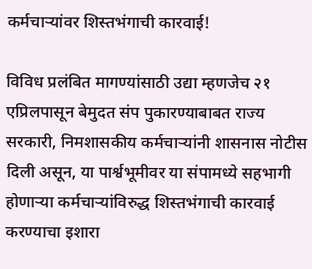कर्मचाऱ्यांवर शिस्तभंगाची कारवाई!

विविध प्रलंबित मागण्यांसाठी उद्या म्हणजेच २१ एप्रिलपासून बेमुदत संप पुकारण्याबाबत राज्य सरकारी, निमशासकीय कर्मचाऱ्यांनी शासनास नोटीस दिली असून, या पार्श्वभूमीवर या संपामध्ये सहभागी होणाऱ्या कर्मचाऱ्यांविरुद्ध शिस्तभंगाची कारवाई करण्याचा इशारा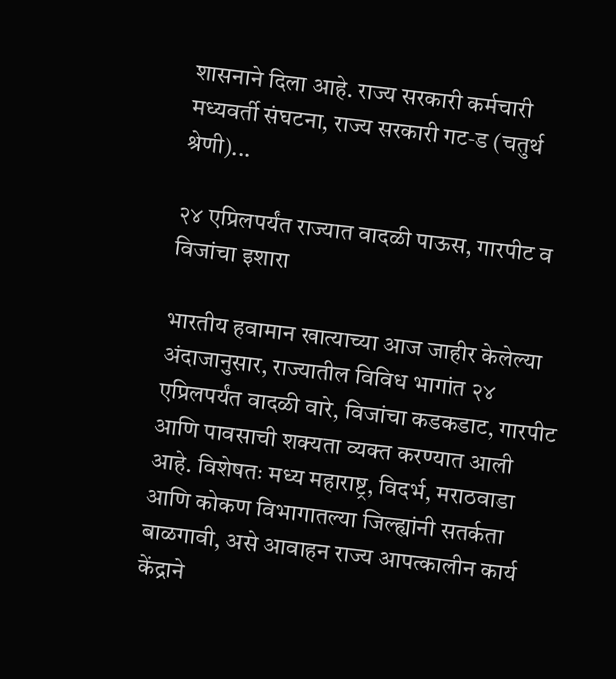शासनाने दिला आहे. राज्य सरकारी कर्मचारी मध्यवर्ती संघटना, राज्य सरकारी गट‑ड (चतुर्थ श्रेणी)...

२४ एप्रिलपर्यंत राज्यात वादळी पाऊस, गारपीट व विजांचा इशारा

भारतीय हवामान खात्याच्या आज जाहीर केलेल्या अंदाजानुसार, राज्यातील विविध भागांत २४ एप्रिलपर्यंत वादळी वारे, विजांचा कडकडाट, गारपीट आणि पावसाची शक्यता व्यक्त करण्यात आली आहे. विशेषतः मध्य महाराष्ट्र, विदर्भ, मराठवाडा आणि कोकण विभागातल्या जिल्ह्यांनी सतर्कता बाळगावी, असे आवाहन राज्य आपत्कालीन कार्य केंद्राने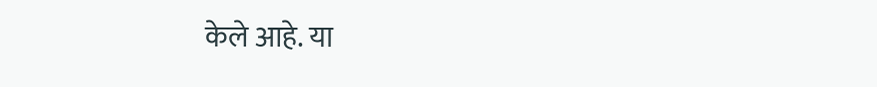केले आहे. या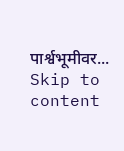पार्श्वभूमीवर...
Skip to content